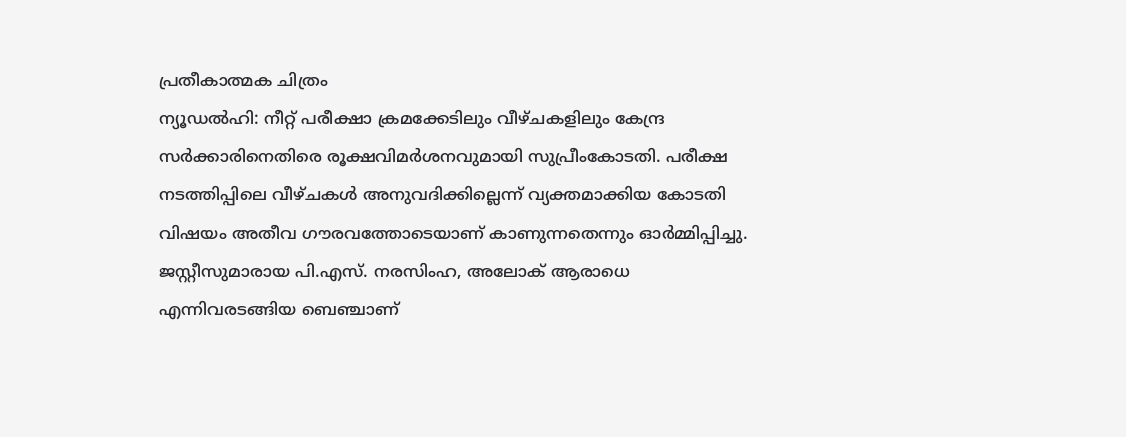പ്രതീകാത്മക ചിത്രം
ന്യൂഡൽഹി: നീറ്റ് പരീക്ഷാ ക്രമക്കേടിലും വീഴ്ചകളിലും കേന്ദ്ര സർക്കാരിനെതിരെ രൂക്ഷവിമർശനവുമായി സുപ്രീംകോടതി. പരീക്ഷ നടത്തിപ്പിലെ വീഴ്ചകൾ അനുവദിക്കില്ലെന്ന് വ്യക്തമാക്കിയ കോടതി വിഷയം അതീവ ഗൗരവത്തോടെയാണ് കാണുന്നതെന്നും ഓർമ്മിപ്പിച്ചു.
ജസ്റ്റീസുമാരായ പി.എസ്. നരസിംഹ, അലോക് ആരാധെ എന്നിവരടങ്ങിയ ബെഞ്ചാണ്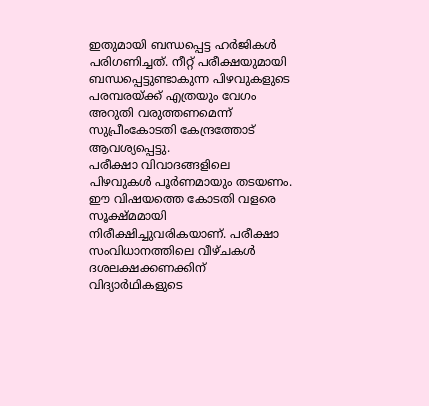ഇതുമായി ബന്ധപ്പെട്ട ഹർജികൾ പരിഗണിച്ചത്. നീറ്റ് പരീക്ഷയുമായി ബന്ധപ്പെട്ടുണ്ടാകുന്ന പിഴവുകളുടെ പരമ്പരയ്ക്ക് എത്രയും വേഗം അറുതി വരുത്തണമെന്ന് സുപ്രീംകോടതി കേന്ദ്രത്തോട് ആവശ്യപ്പെട്ടു.
പരീക്ഷാ വിവാദങ്ങളിലെ പിഴവുകൾ പൂർണമായും തടയണം. ഈ വിഷയത്തെ കോടതി വളരെ സൂക്ഷ്മമായി നിരീക്ഷിച്ചുവരികയാണ്. പരീക്ഷാ സംവിധാനത്തിലെ വീഴ്ചകൾ ദശലക്ഷക്കണക്കിന് വിദ്യാർഥികളുടെ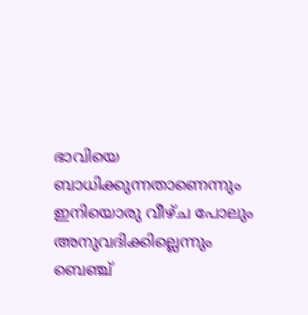ഭാവിയെ ബാധിക്കുന്നതാണെന്നും ഇനിയൊരു വീഴ്ച പോലും അനുവദിക്കില്ലെന്നും ബെഞ്ച്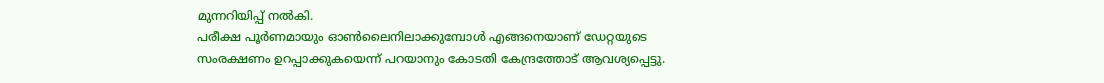മുന്നറിയിപ്പ് നൽകി.
പരീക്ഷ പൂർണമായും ഓൺലൈനിലാക്കുമ്പോൾ എങ്ങനെയാണ് ഡേറ്റയുടെ സംരക്ഷണം ഉറപ്പാക്കുകയെന്ന് പറയാനും കോടതി കേന്ദ്രത്തോട് ആവശ്യപ്പെട്ടു.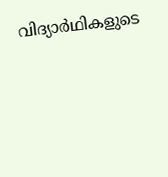വിദ്യാർഥികളുടെ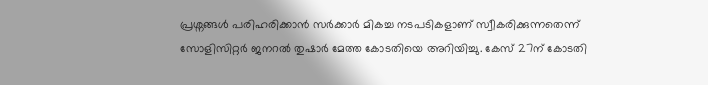പ്രശ്നങ്ങൾ പരിഹരിക്കാൻ സർക്കാർ മികച്ച നടപടികളാണ് സ്വീകരിക്കുന്നതെന്ന് സോളിസിറ്റർ ജനറൽ തുഷാർ മേത്ത കോടതിയെ അറിയിച്ചു. കേസ് 27ന് കോടതി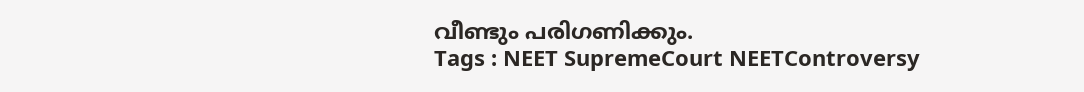വീണ്ടും പരിഗണിക്കും.
Tags : NEET SupremeCourt NEETControversy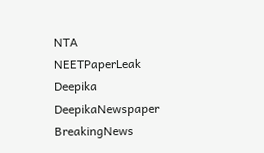NTA NEETPaperLeak Deepika DeepikaNewspaper BreakingNews